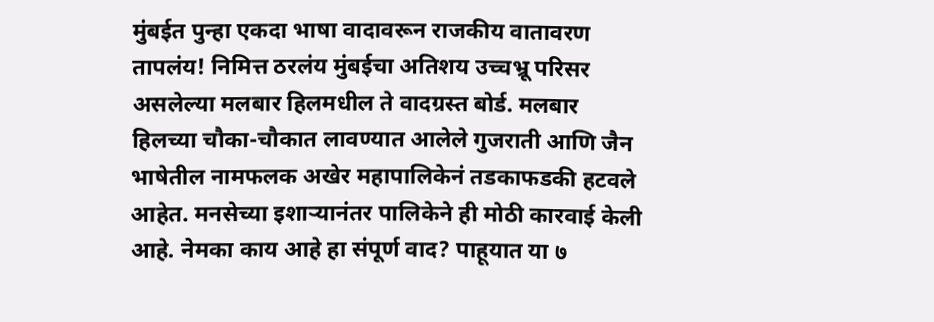मुंबईत पुन्हा एकदा भाषा वादावरून राजकीय वातावरण तापलंय! निमित्त ठरलंय मुंबईचा अतिशय उच्चभ्रू परिसर असलेल्या मलबार हिलमधील ते वादग्रस्त बोर्ड. मलबार हिलच्या चौका-चौकात लावण्यात आलेले गुजराती आणि जैन भाषेतील नामफलक अखेर महापालिकेनं तडकाफडकी हटवले आहेत. मनसेच्या इशाऱ्यानंतर पालिकेने ही मोठी कारवाई केली आहे. नेमका काय आहे हा संपूर्ण वाद? पाहूयात या ७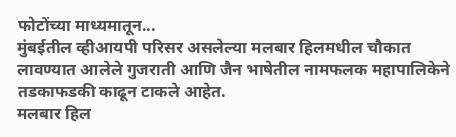फोटोंच्या माध्यमातून...
मुंबईतील व्हीआयपी परिसर असलेल्या मलबार हिलमधील चौकात लावण्यात आलेले गुजराती आणि जैन भाषेतील नामफलक महापालिकेने तडकाफडकी काढून टाकले आहेत.
मलबार हिल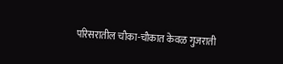परिसरातील चौका-चौकात केवळ गुजराती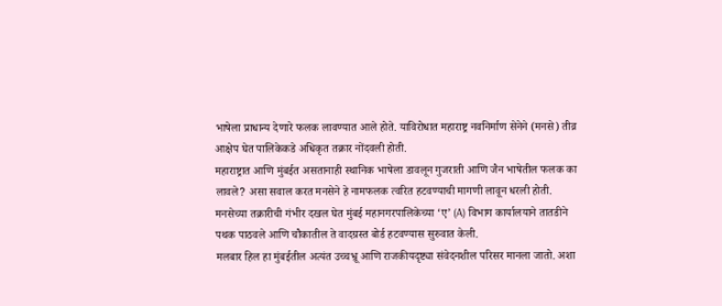भाषेला प्राधान्य देणारे फलक लावण्यात आले होते. याविरोधात महाराष्ट्र नवनिर्माण सेनेने (मनसे) तीव्र आक्षेप घेत पालिकेकडे अधिकृत तक्रार नोंदवली होती.
महाराष्ट्रात आणि मुंबईत असतानाही स्थानिक भाषेला डावलून गुजराती आणि जैन भाषेतील फलक का लावले? असा सवाल करत मनसेने हे नामफलक त्वरित हटवण्याची मागणी लावून धरली होती.
मनसेच्या तक्रारीची गंभीर दखल घेत मुंबई महानगरपालिकेच्या ‘ए’ (A) विभाग कार्यालयाने तातडीने पथक पाठवले आणि चौकातील ते वादग्रस्त बोर्ड हटवण्यास सुरुवात केली.
मलबार हिल हा मुंबईतील अत्यंत उच्चभ्रू आणि राजकीयदृष्ट्या संवेदनशील परिसर मानला जातो. अशा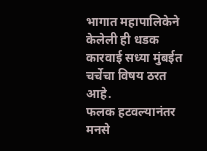भागात महापालिकेने केलेली ही धडक कारवाई सध्या मुंबईत चर्चेचा विषय ठरत आहे.
फलक हटवल्यानंतर मनसे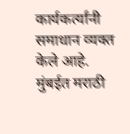कार्यकर्त्यांनी समाधान व्यक्त केले आहे. मुंबईत मराठी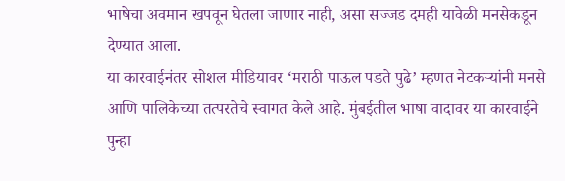भाषेचा अवमान खपवून घेतला जाणार नाही, असा सज्जड दमही यावेळी मनसेकडून देण्यात आला.
या कारवाईनंतर सोशल मीडियावर ‘मराठी पाऊल पडते पुढे’ म्हणत नेटकऱ्यांनी मनसे आणि पालिकेच्या तत्परतेचे स्वागत केले आहे. मुंबईतील भाषा वादावर या कारवाईने पुन्हा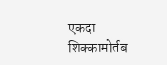एकदा शिक्कामोर्तब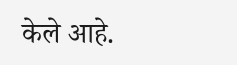केले आहे.